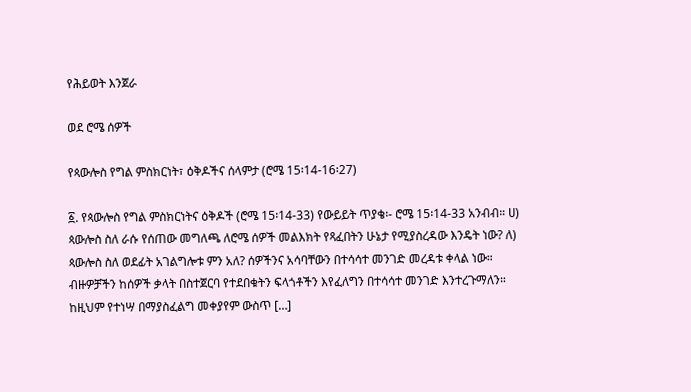የሕይወት እንጀራ

ወደ ሮሜ ሰዎች

የጳውሎስ የግል ምስክርነት፣ ዕቅዶችና ሰላምታ (ሮሜ 15፡14-16፡27)

፩. የጳውሎስ የግል ምስክርነትና ዕቅዶች (ሮሜ 15፡14-33) የውይይት ጥያቄ፡- ሮሜ 15፡14-33 አንብብ። ሀ) ጳውሎስ ስለ ራሱ የሰጠው መግለጫ ለሮሜ ሰዎች መልእክት የጻፈበትን ሁኔታ የሚያስረዳው እንዴት ነው? ለ) ጳውሎስ ስለ ወደፊት አገልግሎቱ ምን አለ? ሰዎችንና አሳባቸውን በተሳሳተ መንገድ መረዳቱ ቀላል ነው። ብዙዎቻችን ከሰዎች ቃላት በስተጀርባ የተደበቁትን ፍላጎቶችን እየፈለግን በተሳሳተ መንገድ እንተረጉማለን። ከዚህም የተነሣ በማያስፈልግ መቀያየም ውስጥ […]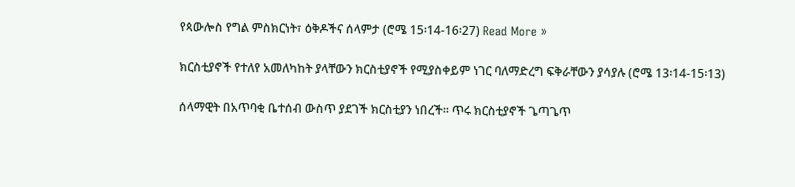የጳውሎስ የግል ምስክርነት፣ ዕቅዶችና ሰላምታ (ሮሜ 15፡14-16፡27) Read More »

ክርስቲያኖች የተለየ አመለካከት ያላቸውን ክርስቲያኖች የሚያስቀይም ነገር ባለማድረግ ፍቅራቸውን ያሳያሉ (ሮሜ 13፡14-15፡13)

ሰላማዊት በአጥባቂ ቤተሰብ ውስጥ ያደገች ክርስቲያን ነበረች። ጥሩ ክርስቲያኖች ጌጣጌጥ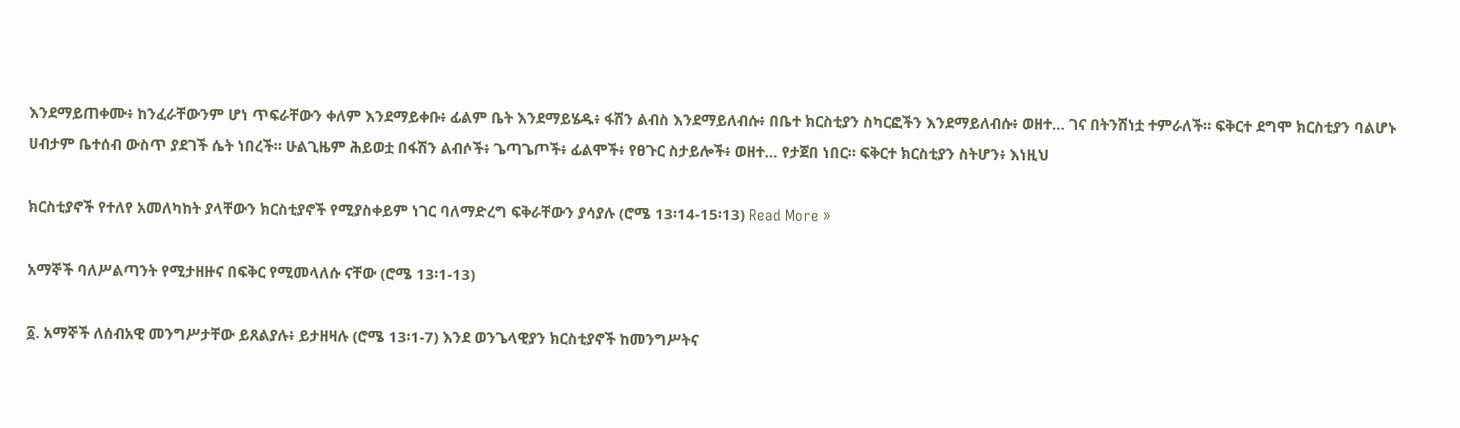እንደማይጠቀሙ፥ ከንፈራቸውንም ሆነ ጥፍራቸውን ቀለም እንደማይቀቡ፥ ፊልም ቤት እንደማይሄዱ፥ ፋሽን ልብስ እንደማይለብሱ፥ በቤተ ክርስቲያን ስካርፎችን እንደማይለብሱ፥ ወዘተ… ገና በትንሽነቷ ተምራለች። ፍቅርተ ደግሞ ክርስቲያን ባልሆኑ ሀብታም ቤተሰብ ውስጥ ያደገች ሴት ነበረች። ሁልጊዜም ሕይወቷ በፋሽን ልብሶች፥ ጌጣጌጦች፥ ፊልሞች፥ የፀጉር ስታይሎች፥ ወዘተ… የታጀበ ነበር። ፍቅርተ ክርስቲያን ስትሆን፥ እነዚህ

ክርስቲያኖች የተለየ አመለካከት ያላቸውን ክርስቲያኖች የሚያስቀይም ነገር ባለማድረግ ፍቅራቸውን ያሳያሉ (ሮሜ 13፡14-15፡13) Read More »

አማኞች ባለሥልጣንት የሚታዘዙና በፍቅር የሚመላለሱ ናቸው (ሮሜ 13፡1-13)

፩. አማኞች ለሰብአዊ መንግሥታቸው ይጸልያሉ፥ ይታዘዛሉ (ሮሜ 13፡1-7) እንደ ወንጌላዊያን ክርስቲያኖች ከመንግሥትና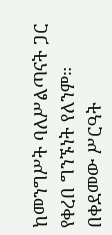ከመንግሥት ባለሥልጣናት ጋር የቀረበ ግንኙነት የለንም። በቀደመው ሥርዓት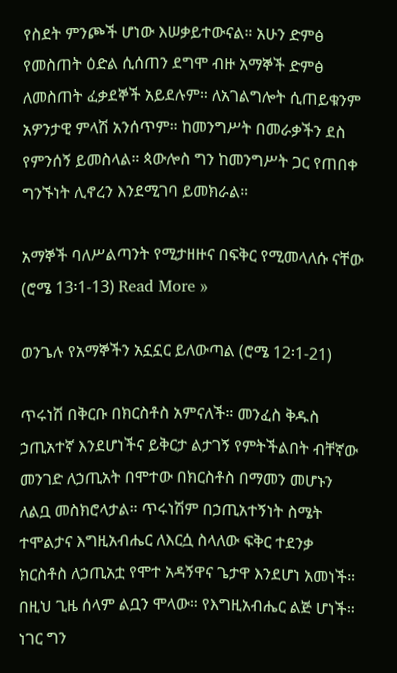የስደት ምንጮች ሆነው እሠቃይተውናል። አሁን ድምፅ የመስጠት ዕድል ሲሰጠን ደግሞ ብዙ አማኞች ድምፅ ለመስጠት ፈቃደኞች አይደሉም። ለአገልግሎት ሲጠይቁንም አዎንታዊ ምላሽ አንሰጥም። ከመንግሥት በመራቃችን ደስ የምንሰኝ ይመስላል። ጳውሎስ ግን ከመንግሥት ጋር የጠበቀ ግንኙነት ሊኖረን እንደሚገባ ይመክራል።

አማኞች ባለሥልጣንት የሚታዘዙና በፍቅር የሚመላለሱ ናቸው (ሮሜ 13፡1-13) Read More »

ወንጌሉ የአማኞችን አኗኗር ይለውጣል (ሮሜ 12፡1-21)

ጥሩነሽ በቅርቡ በክርስቶስ አምናለች። መንፈስ ቅዱስ ኃጢአተኛ እንደሆነችና ይቅርታ ልታገኝ የምትችልበት ብቸኛው መንገድ ለኃጢአት በሞተው በክርስቶስ በማመን መሆኑን ለልቧ መስክሮላታል። ጥሩነሽም በኃጢአተኝነት ስሜት ተሞልታና እግዚአብሔር ለእርሷ ስላለው ፍቅር ተደንቃ ክርስቶስ ለኃጢአቷ የሞተ አዳኝዋና ጌታዋ እንደሆነ አመነች። በዚህ ጊዜ ሰላም ልቧን ሞላው። የእግዚአብሔር ልጅ ሆነች። ነገር ግን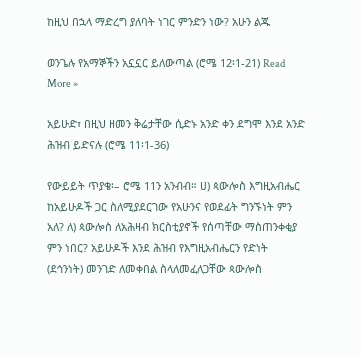ከዚህ በኋላ ማድረግ ያለባት ነገር ምንድን ነው? አሁን ልጁ

ወንጌሉ የአማኞችን አኗኗር ይለውጣል (ሮሜ 12፡1-21) Read More »

አይሁድ፣ በዚህ ዘመን ቅሬታቸው ሲድኑ አንድ ቀን ደግሞ እንደ አንድ ሕዝብ ይድናሉ (ሮሜ 11፡1-36)

የውይይት ጥያቄ፡– ሮሜ 11ን አንብብ። ሀ) ጳውሎስ እግዚአብሔር ከአይሁዶች ጋር ስለሚያደርገው የአሁንና የወደፊት ግንኙነት ምን አለ? ለ) ጳውሎስ ለአሕዛብ ክርስቲያኖች የሰጣቸው ማስጠንቀቂያ ምን ነበር? አይሁዶች እንደ ሕዝብ የእግዚአብሔርን የድነት (ደኅንነት) መንገድ ለመቀበል ስላለመፈለጋቸው ጳውሎስ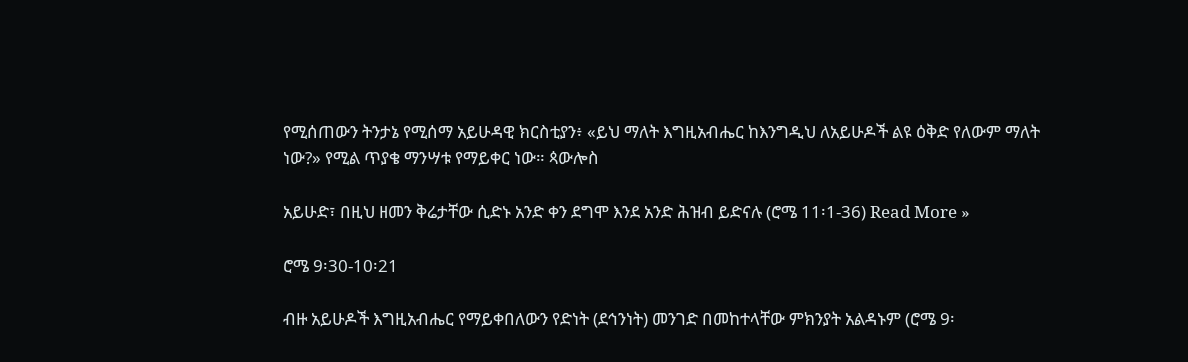የሚሰጠውን ትንታኔ የሚሰማ አይሁዳዊ ክርስቲያን፥ «ይህ ማለት እግዚአብሔር ከእንግዲህ ለአይሁዶች ልዩ ዕቅድ የለውም ማለት ነው?» የሚል ጥያቄ ማንሣቱ የማይቀር ነው። ጳውሎስ

አይሁድ፣ በዚህ ዘመን ቅሬታቸው ሲድኑ አንድ ቀን ደግሞ እንደ አንድ ሕዝብ ይድናሉ (ሮሜ 11፡1-36) Read More »

ሮሜ 9፡30-10፡21

ብዙ አይሁዶች እግዚአብሔር የማይቀበለውን የድነት (ደኅንነት) መንገድ በመከተላቸው ምክንያት አልዳኑም (ሮሜ 9፡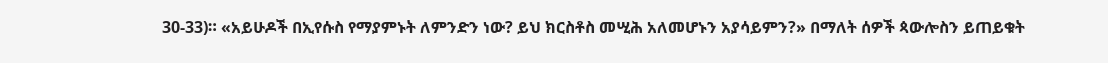30-33)። «አይሁዶች በኢየሱስ የማያምኑት ለምንድን ነው? ይህ ክርስቶስ መሢሕ አለመሆኑን አያሳይምን?» በማለት ሰዎች ጳውሎስን ይጠይቁት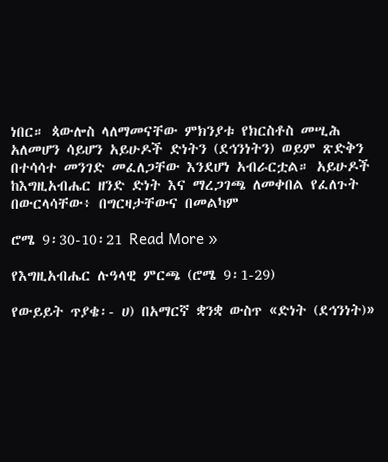ነበር። ጳውሎስ ላለማመናቸው ምክንያቱ የክርስቶስ መሢሕ አለመሆን ሳይሆን አይሁዶች ድነትን (ደኅንነትን) ወይም ጽድቅን በተሳሳተ መንገድ መፈለጋቸው እንደሆነ አብራርቷል። አይሁዶች ከእግዚአብሔር ዘንድ ድነት እና ማረጋገጫ ለመቀበል የፈለጉት በውርላሳቸው፥ በግርዛታቸውና በመልካም

ሮሜ 9፡30-10፡21 Read More »

የእግዚአብሔር ሉዓላዊ ምርጫ (ሮሜ 9፡1-29)

የውይይት ጥያቄ፡- ሀ) በአማርኛ ቋንቋ ውስጥ «ድነት (ደኅንነት)»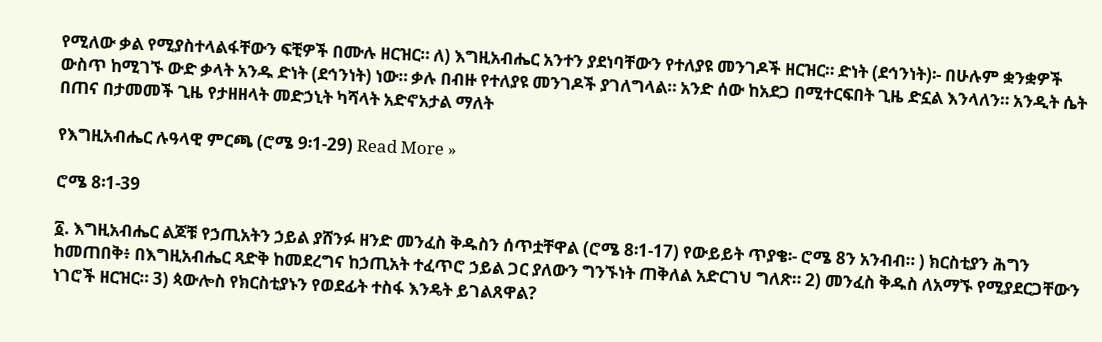የሚለው ቃል የሚያስተላልፋቸውን ፍቺዎች በሙሉ ዘርዝር። ለ) እግዚአብሔር አንተን ያደነባቸውን የተለያዩ መንገዶች ዘርዝር። ድነት (ደኅንነት)፡- በሁሉም ቋንቋዎች ውስጥ ከሚገኙ ውድ ቃላት አንዱ ድነት (ደኅንነት) ነው። ቃሉ በብዙ የተለያዩ መንገዶች ያገለግላል። አንድ ሰው ከአደጋ በሚተርፍበት ጊዜ ድኗል እንላለን። አንዲት ሴት በጠና በታመመች ጊዜ የታዘዘላት መድኃኒት ካሻላት አድኖአታል ማለት

የእግዚአብሔር ሉዓላዊ ምርጫ (ሮሜ 9፡1-29) Read More »

ሮሜ 8፡1-39

፩. እግዚአብሔር ልጆቹ የኃጢአትን ኃይል ያሸንፉ ዘንድ መንፈስ ቅዱስን ሰጥቷቸዋል (ሮሜ 8፡1-17) የውይይት ጥያቄ፡- ሮሜ 8ን አንብብ። ) ክርስቲያን ሕግን ከመጠበቅ፥ በእግዚአብሔር ጻድቅ ከመደረግና ከኃጢአት ተፈጥሮ ኃይል ጋር ያለውን ግንኙነት ጠቅለል አድርገህ ግለጽ። 2) መንፈስ ቅዱስ ለአማኙ የሚያደርጋቸውን ነገሮች ዘርዝር። 3) ጳውሎስ የክርስቲያኑን የወደፊት ተስፋ እንዴት ይገልጸዋል?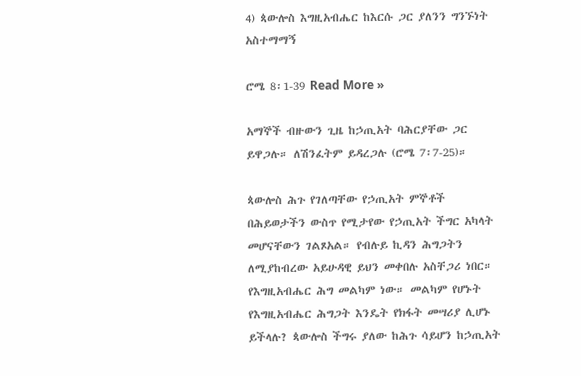4) ጳውሎስ እግዚአብሔር ከእርሱ ጋር ያለንን ግንኙነት አስተማማኝ

ሮሜ 8፡1-39 Read More »

አማኞች ብዙውን ጊዜ ከኃጢአት ባሕርያቸው ጋር ይዋጋሉ። ለሽንፈትም ይዳረጋሉ (ሮሜ 7፡7-25)።

ጳውሎስ ሕጉ የገለጣቸው የኃጢአት ምኞቶች በሕይወታችን ውስጥ የሚታየው የኃጢአት ችግር አካላት መሆናቸውን ገልጾአል። የብሉይ ኪዳን ሕግጋትን ለሚያከብረው አይሁዳዊ ይህን መቀበሉ አስቸጋሪ ነበር። የእግዚአብሔር ሕግ መልካም ነው። መልካም የሆኑት የእግዚአብሔር ሕግጋት እንዴት የክፋት መሣሪያ ሊሆኑ ይችላሉ? ጳውሎስ ችግሩ ያለው ከሕጉ ሳይሆን ከኃጢአት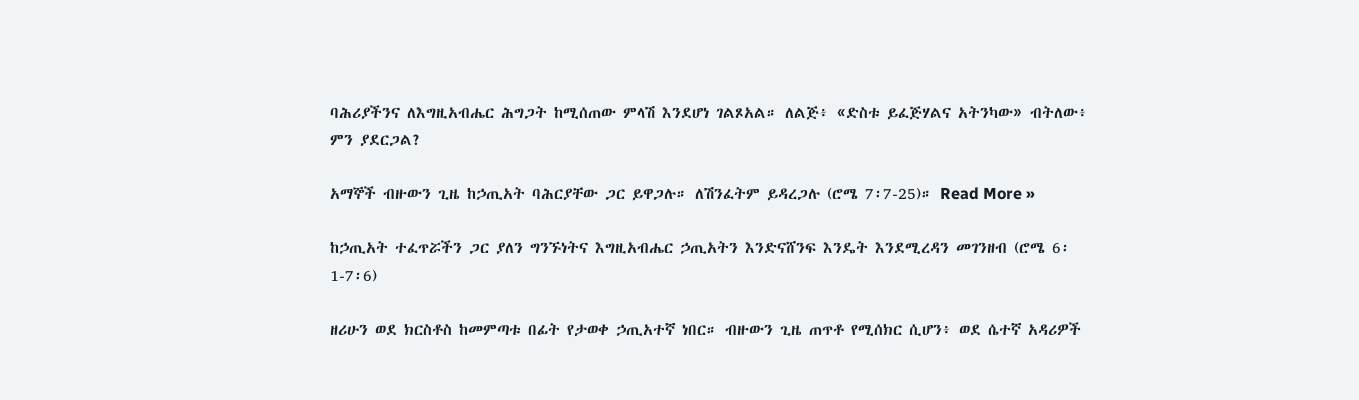ባሕሪያችንና ለእግዚአብሔር ሕግጋት ከሚሰጠው ምላሽ እንደሆነ ገልጾአል። ለልጅ፥ «ድስቱ ይፈጅሃልና አትንካው» ብትለው፥ ምን ያደርጋል?

አማኞች ብዙውን ጊዜ ከኃጢአት ባሕርያቸው ጋር ይዋጋሉ። ለሽንፈትም ይዳረጋሉ (ሮሜ 7፡7-25)። Read More »

ከኃጢአት ተፈጥሯችን ጋር ያለን ግንኙነትና እግዚአብሔር ኃጢአትን እንድናሸንፍ እንዴት እንደሚረዳን መገንዘብ (ሮሜ 6፡1-7፡6)

ዘሪሁን ወደ ክርስቶስ ከመምጣቱ በፊት የታወቀ ኃጢአተኛ ነበር። ብዙውን ጊዜ ጠጥቶ የሚሰክር ሲሆን፥ ወደ ሴተኛ አዳሪዎች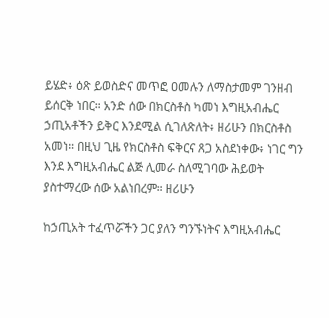ይሄድ፥ ዕጽ ይወስድና መጥፎ ዐመሉን ለማስታመም ገንዘብ ይሰርቅ ነበር። አንድ ሰው በክርስቶስ ካመነ እግዚአብሔር ኃጢአቶችን ይቅር እንደሚል ሲገለጽለት፥ ዘሪሁን በክርስቶስ አመነ። በዚህ ጊዜ የክርስቶስ ፍቅርና ጸጋ አስደነቀው፥ ነገር ግን እንደ እግዚአብሔር ልጅ ሊመራ ስለሚገባው ሕይወት ያስተማረው ሰው አልነበረም። ዘሪሁን

ከኃጢአት ተፈጥሯችን ጋር ያለን ግንኙነትና እግዚአብሔር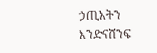ኃጢአትን እንድናሸንፍ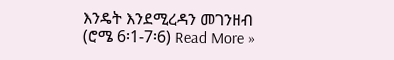እንዴት እንደሚረዳን መገንዘብ (ሮሜ 6፡1-7፡6) Read More »